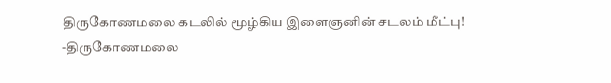திருகோணமலை கடலில் மூழ்கிய இளைஞனின் சடலம் மீட்பு!
-திருகோணமலை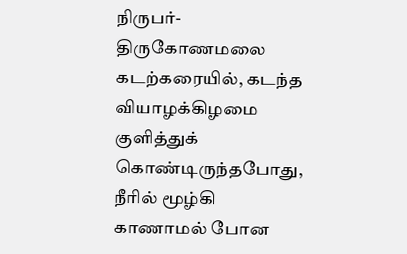நிருபர்-
திருகோணமலை கடற்கரையில், கடந்த வியாழக்கிழமை குளித்துக் கொண்டிருந்தபோது, நீரில் மூழ்கி காணாமல் போன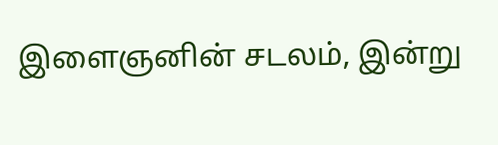இளைஞனின் சடலம், இன்று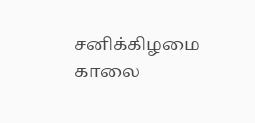சனிக்கிழமை காலை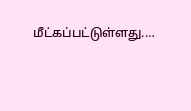மீட்கப்பட்டுள்ளது.…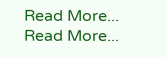Read More...
Read More...